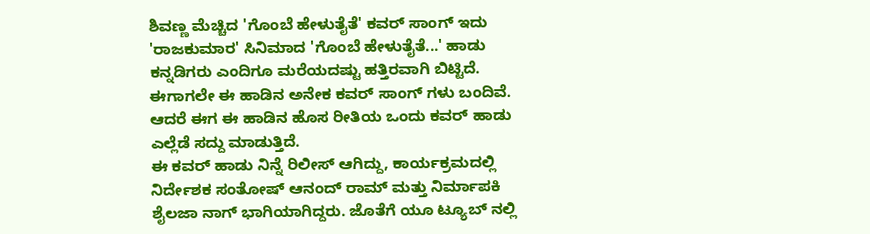ಶಿವಣ್ಣ ಮೆಚ್ಚಿದ 'ಗೊಂಬೆ ಹೇಳುತೈತೆ' ಕವರ್ ಸಾಂಗ್ ಇದು
'ರಾಜಕುಮಾರ' ಸಿನಿಮಾದ 'ಗೊಂಬೆ ಹೇಳುತೈತೆ...' ಹಾಡು ಕನ್ನಡಿಗರು ಎಂದಿಗೂ ಮರೆಯದಷ್ಟು ಹತ್ತಿರವಾಗಿ ಬಿಟ್ಟಿದೆ. ಈಗಾಗಲೇ ಈ ಹಾಡಿನ ಅನೇಕ ಕವರ್ ಸಾಂಗ್ ಗಳು ಬಂದಿವೆ. ಆದರೆ ಈಗ ಈ ಹಾಡಿನ ಹೊಸ ರೀತಿಯ ಒಂದು ಕವರ್ ಹಾಡು ಎಲ್ಲೆಡೆ ಸದ್ದು ಮಾಡುತ್ತಿದೆ.
ಈ ಕವರ್ ಹಾಡು ನಿನ್ನೆ ರಿಲೀಸ್ ಆಗಿದ್ದು, ಕಾರ್ಯಕ್ರಮದಲ್ಲಿ ನಿರ್ದೇಶಕ ಸಂತೋಷ್ ಆನಂದ್ ರಾಮ್ ಮತ್ತು ನಿರ್ಮಾಪಕಿ ಶೈಲಜಾ ನಾಗ್ ಭಾಗಿಯಾಗಿದ್ದರು. ಜೊತೆಗೆ ಯೂ ಟ್ಯೂಬ್ ನಲ್ಲಿ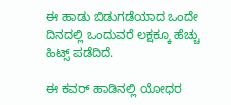ಈ ಹಾಡು ಬಿಡುಗಡೆಯಾದ ಒಂದೇ ದಿನದಲ್ಲಿ ಒಂದುವರೆ ಲಕ್ಷಕ್ಕೂ ಹೆಚ್ಚು ಹಿಟ್ಸ್ ಪಡೆದಿದೆ.

ಈ ಕವರ್ ಹಾಡಿನಲ್ಲಿ ಯೋಧರ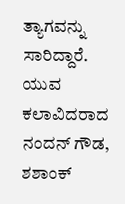ತ್ಯಾಗವನ್ನು ಸಾರಿದ್ದಾರೆ. ಯುವ ಕಲಾವಿದರಾದ ನಂದನ್ ಗೌಡ, ಶಶಾಂಕ್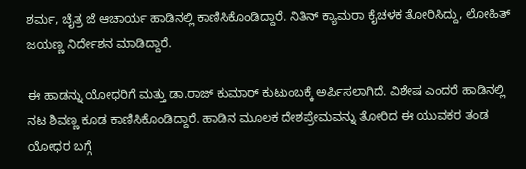ಶರ್ಮ, ಚೈತ್ರ ಜೆ ಆಚಾರ್ಯ ಹಾಡಿನಲ್ಲಿ ಕಾಣಿಸಿಕೊಂಡಿದ್ದಾರೆ. ನಿತಿನ್ ಕ್ಯಾಮರಾ ಕೈಚಳಕ ತೋರಿಸಿದ್ದು, ಲೋಹಿತ್ ಜಯಣ್ಣ ನಿರ್ದೇಶನ ಮಾಡಿದ್ದಾರೆ.

ಈ ಹಾಡನ್ನು ಯೋಧರಿಗೆ ಮತ್ತು ಡಾ.ರಾಜ್ ಕುಮಾರ್ ಕುಟುಂಬಕ್ಕೆ ಅರ್ಪಿಸಲಾಗಿದೆ. ವಿಶೇಷ ಎಂದರೆ ಹಾಡಿನಲ್ಲಿ ನಟ ಶಿವಣ್ಣ ಕೂಡ ಕಾಣಿಸಿಕೊಂಡಿದ್ದಾರೆ. ಹಾಡಿನ ಮೂಲಕ ದೇಶಪ್ರೇಮವನ್ನು ತೋರಿದ ಈ ಯುವಕರ ತಂಡ ಯೋಧರ ಬಗ್ಗೆ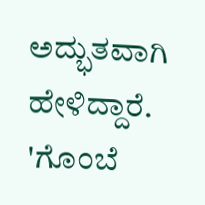ಅದ್ಭುತವಾಗಿ ಹೇಳಿದ್ದಾರೆ. 'ಗೊಂಬೆ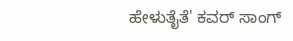ಹೇಳುತೈತೆ' ಕವರ್ ಸಾಂಗ್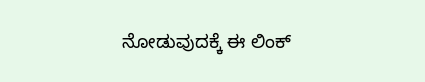ನೋಡುವುದಕ್ಕೆ ಈ ಲಿಂಕ್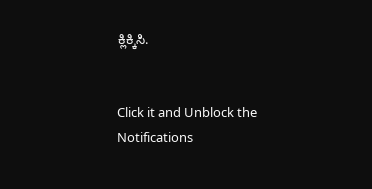ಕ್ಲಿಕ್ಕಿಸಿ.


Click it and Unblock the Notifications